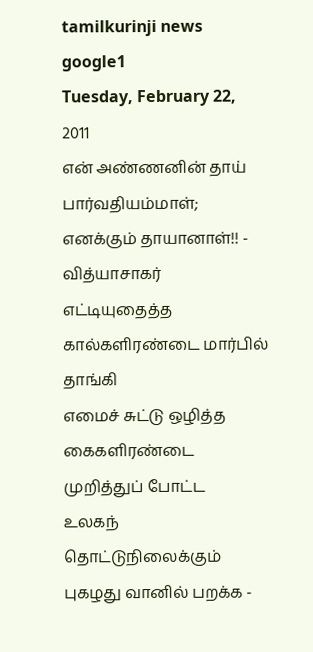tamilkurinji news
google1
Tuesday, February 22, 2011
என் அண்ணனின் தாய் பார்வதியம்மாள்; எனக்கும் தாயானாள்!! - வித்யாசாகர்
எட்டியுதைத்த கால்களிரண்டை மார்பில் தாங்கி
எமைச் சுட்டு ஒழித்த கைகளிரண்டை முறித்துப் போட்ட
உலகந் தொட்டுநிலைக்கும் புகழது வானில் பறக்க -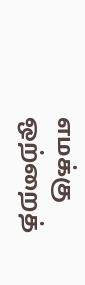எமக்கு
ஒற்றைத்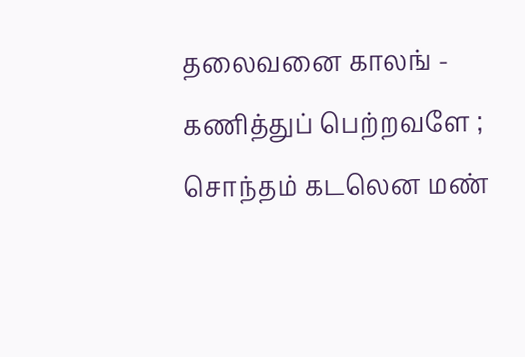தலைவனை காலங் - கணித்துப் பெற்றவளே ;
சொந்தம் கடலென மண்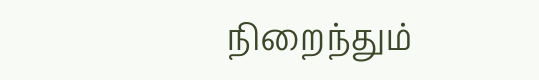நிறைந்தும்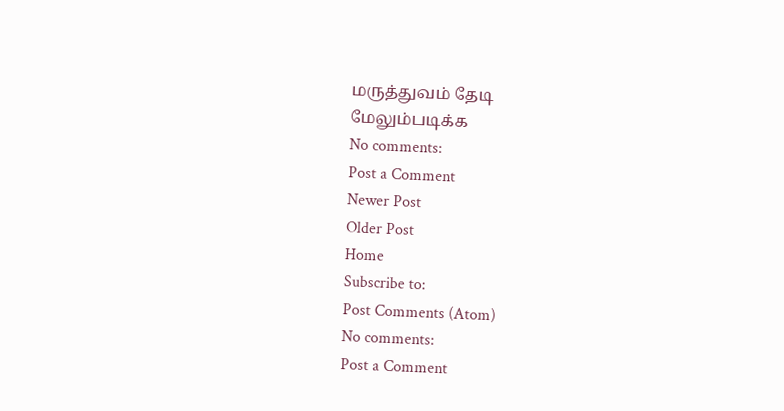மருத்துவம் தேடி
மேலும்படிக்க
No comments:
Post a Comment
Newer Post
Older Post
Home
Subscribe to:
Post Comments (Atom)
No comments:
Post a Comment